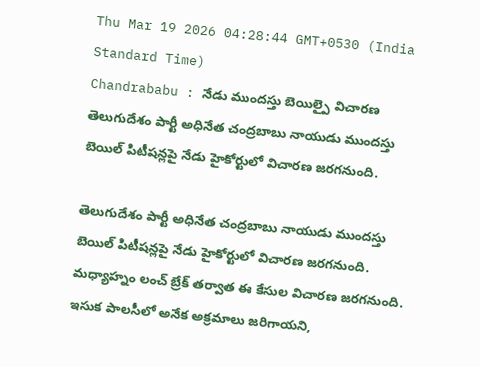Thu Mar 19 2026 04:28:44 GMT+0530 (India Standard Time)
Chandrababu : నేడు ముందస్తు బెయిల్పై విచారణ
తెలుగుదేశం పార్టీ అధినేత చంద్రబాబు నాయుడు ముందస్తు బెయిల్ పిటీషన్లపై నేడు హైకోర్టులో విచారణ జరగనుంది.

తెలుగుదేశం పార్టీ అధినేత చంద్రబాబు నాయుడు ముందస్తు బెయిల్ పిటీషన్లపై నేడు హైకోర్టులో విచారణ జరగనుంది. మధ్యాహ్నం లంచ్ బ్రేక్ తర్వాత ఈ కేసుల విచారణ జరగనుంది. ఇసుక పాలసీలో అనేక అక్రమాలు జరిగాయని,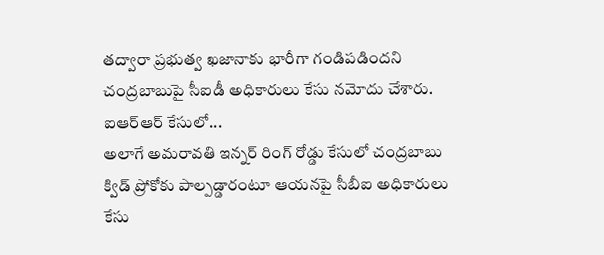తద్వారా ప్రభుత్వ ఖజానాకు భారీగా గండిపడిందని చంద్రబాబుపై సీఐడీ అధికారులు కేసు నమోదు చేశారు.
ఐఆర్ఆర్ కేసులో...
అలాగే అమరావతి ఇన్నర్ రింగ్ రోడ్డు కేసులో చంద్రబాబు క్విడ్ ప్రోకోకు పాల్పడ్డారంటూ ఆయనపై సీబీఐ అధికారులు కేసు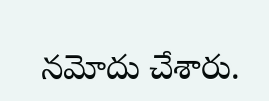నమోదు చేశారు.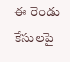ఈ రెండు కేసులపై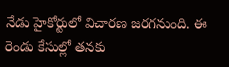నేడు హైకోర్టులో విచారణ జరగనుంది. ఈ రెండు కేసుల్లో తనకు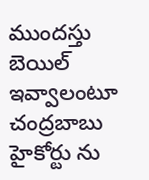ముందస్తు బెయిల్ ఇవ్వాలంటూ చంద్రబాబు హైకోర్టు ను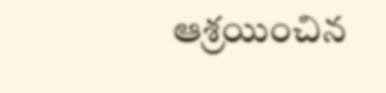ఆశ్రయించిన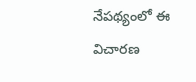నేపథ్యంలో ఈ విచారణ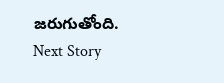జరుగుతోంది.
Next Story